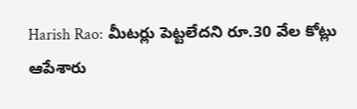Harish Rao: మీటర్లు పెట్టలేదని రూ.30 వేల కోట్లు ఆపేశారు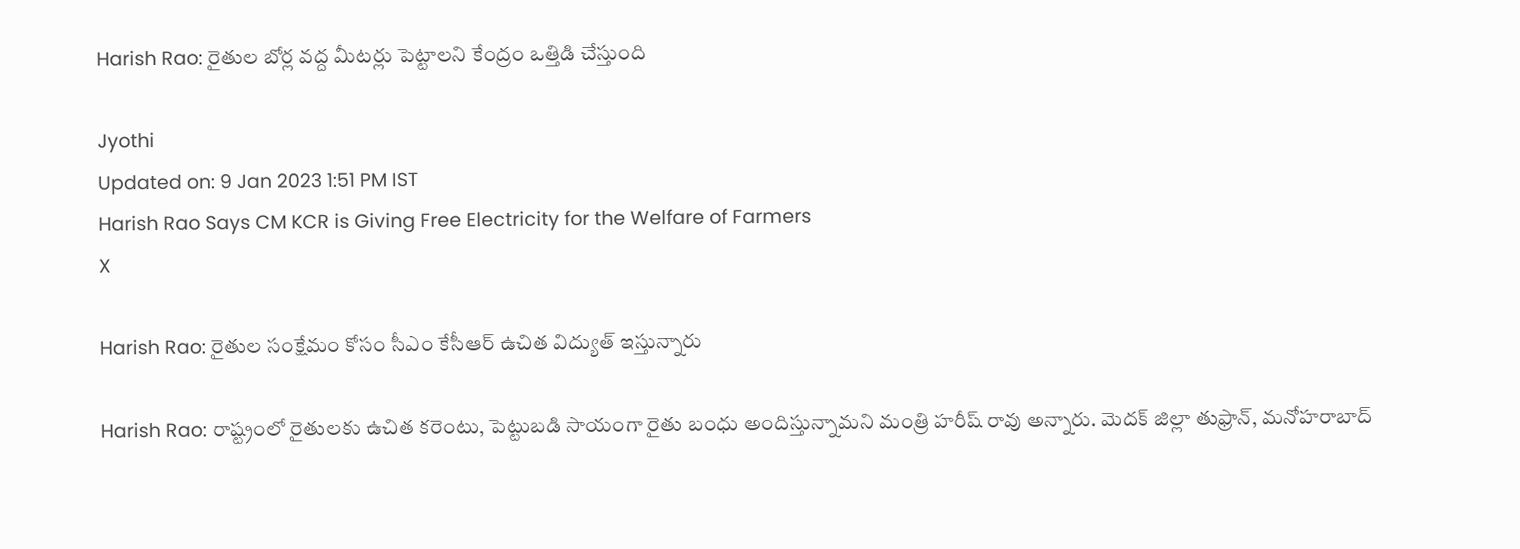Harish Rao: రైతుల బోర్ల వద్ద మీటర్లు పెట్టాలని కేంద్రం ఒత్తిడి చేస్తుంది

Jyothi
Updated on: 9 Jan 2023 1:51 PM IST
Harish Rao Says CM KCR is Giving Free Electricity for the Welfare of Farmers
X

Harish Rao: రైతుల సంక్షేమం కోసం సీఎం కేసీఆర్ ఉచిత విద్యుత్ ఇస్తున్నారు

Harish Rao: రాష్ట్రంలో రైతులకు ఉచిత కరెంటు, పెట్టుబడి సాయంగా రైతు బంధు అందిస్తున్నామని మంత్రి హరీష్ రావు అన్నారు. మెదక్ జిల్లా తుఫ్రాన్, మనోహరాబాద్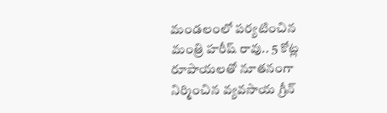మండలంలో పర్యటించిన మంత్రి హరీష్ రావు.. 5 కోట్ల రూపాయలతో నూతనంగా నిర్మించిన వ్యవసాయ గ్రీన్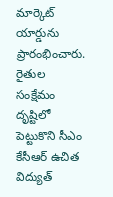మార్కెట్ యార్డును ప్రారంభించారు. రైతుల సంక్షేమం దృష్టిలో పెట్టుకొని సీఎం కేసీఆర్ ఉచిత విద్యుత్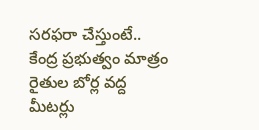సరఫరా చేస్తుంటే.. కేంద్ర ప్రభుత్వం మాత్రం రైతుల బోర్ల వద్ద మీటర్లు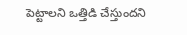పెట్టాలని ఒత్తిడి చేస్తుందని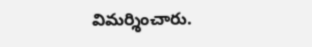విమర్శించారు.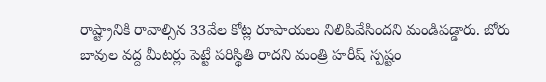రాష్ట్రానికి రావాల్సిన 33వేల కోట్ల రూపాయలు నిలిపివేసిందని మండిపడ్డారు. బోరు బావుల వద్ద మీటర్లు పెట్టే పరిస్థితి రాదని మంత్రి హరీష్ స్పష్టం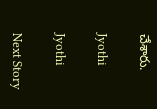చేశారు.

Jyothi

Jyothi

Next Story